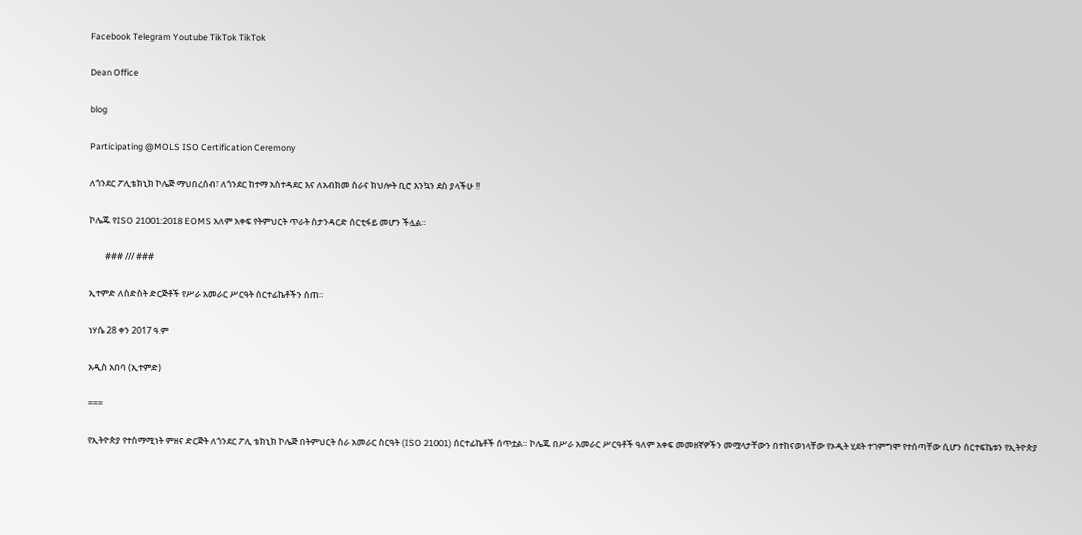Facebook Telegram Youtube TikTok TikTok

Dean Office

blog

Participating @MOLS ISO Certification Ceremony

ለጎንደር ፖሊቴክኒክ ኮሌጅ ማህበረሰብ፣ ለጎንደር ከተማ አስተዳደር እና ለአብክመ ስራና ክህሎት ቢሮ እንኳን ደስ ያላችሁ !!

ኮሌጁ የISO 21001:2018 EOMS አለም አቀፍ የትምህርት ጥራት ስታንዳርድ ሰርቲፋይ መሆን ችሏል።

        ### /// ###

ኢተምድ ለስድስት ድርጅቶች የሥራ አመራር ሥርዓት ሰርተፊኬቶችን ሰጠ።

ነሃሴ 28 ቀን 2017 ዓ.ም

አዲስ አበባ (ኢተምድ)

===

የኢትዮጵያ የተስማሚነት ምዘና ድርጅት ለጎንደር ፖሊ ቴክኒክ ኮሌጅ በትምህርት ስራ አመራር ስርዓት (ISO 21001) ሰርተፊኬቶች ሰጥቷል። ኮሌጁ በሥራ አመራር ሥርዓቶች ዓለም አቀፍ መመዘኛዎችን መሟላታቸውን በተከናወነላቸው የኦዲት ሂደት ተገምግሞ የተሰጣቸው ሲሆን ሰርተፍኬቱን የኢትዮጵያ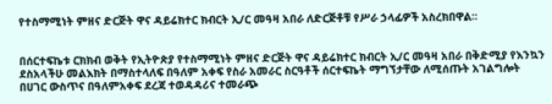የተስማሚነት ምዘና ድርጅት ዋና ዳይሬክተር ክብርት ኢ/ር መዓዛ አበራ ለድርጅቶቹ የሥራ ኃላፊዎች አስረክበዋል፡፡


በሰርተፍኬቱ ርክክብ ወቅት የኢትዮጵያ የተስማሚነት ምዘና ድርጅት ዋና ዳይሬክተር ክብርት ኢ/ር መዓዛ አበራ በቅድሚያ የእንኳን ደስአላችሁ መልእክት በማስተላለፍ በዓለም አቀፍ የስራ አመራር ስርዓቶች ሰርተፍኬት ማግኘታቸው ለሚሰጡት አገልግሎት በሀገር ውስጥና በዓለምአቀፍ ደረጃ ተወዳዳሪና ተመራጭ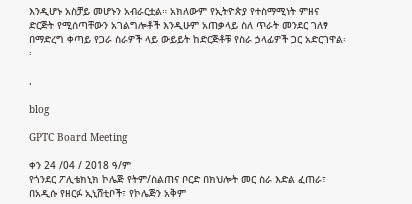እንዲሆኑ አስቻይ መሆኑን አብራርቷል። አክለውም የኢትዮጵያ የተስማሚነት ምዘና ድርጅት የሚሰጣቸውን አገልግሎቶች እንዲሁም አጠቃላይ ስለ ጥራት መንደር ገለፃ በማድረግ ቀጣይ የጋራ ስራዎች ላይ ውይይት ከድርጅቶቹ የስራ ኃላፊዎች ጋር አድርገዋል፡፡

.

blog

GPTC Board Meeting

ቀን 24 /04 / 2018 ዓ/ም
የጎንደር ፖሊቴክኒክ ኮሌጅ የትም/ስልጠና ቦርድ በክህሎት መር ስራ እድል ፈጠራ፣ በአዲሱ የዘርፉ ኢኒሸቲቦች፣ የኮሌጅን አቅም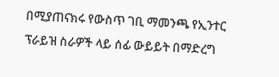በሚያጠናክሩ የውስጥ ገቢ ማመንጫ የኢንተር ፕራይዝ ስራዎች ላይ ሰፊ ውይይት በማድረግ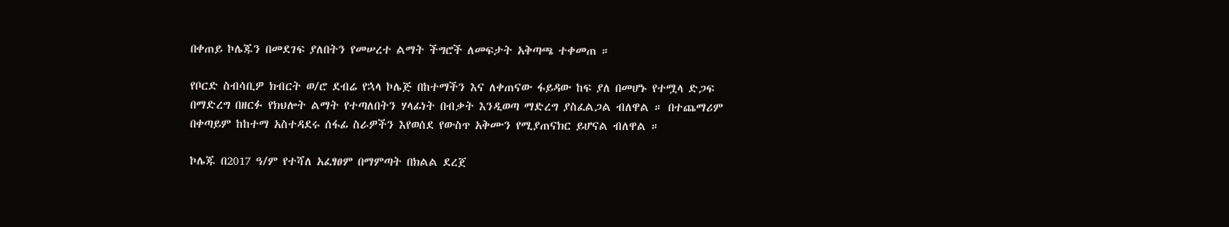በቀጠይ ኮሌጁን በመደገፍ ያለበትን የመሠረተ ልማት ችግሮች ለመፍታት አቅጣጫ ተቀመጠ ።

የቦርድ ስብሳቢዎ ክብርት ወ/ሮ ደብሬ የኋላ ኮሌጅ በከተማችን እና ለቀጠናው ፋይዳው ከፍ ያለ በመሆኑ የተሟላ ድጋፍ በማድረግ በዘርፉ የክህሎት ልማት የተጣለበትን ሃላፊነት በብቃት እንዲወጣ ማድረግ ያስፈልጋል ብለዋል ። በተጨማሪም በቀጣይም ከከተማ አስተዳደሩ ሰፋፊ ስራዎችን እየወሰደ የውስጥ አቅሙን የሚያጠናክር ይሆናል ብለዋል ።

ኮሌጁ በ2017 ዓ/ም የተሻለ አፈፃፀም በማምጣት በክልል ደረጀ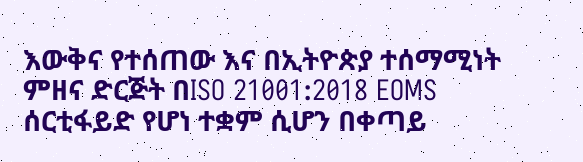እውቅና የተሰጠው እና በኢትዮጵያ ተሰማሚነት ምዘና ድርጅት በISO 21001:2018 EOMS ሰርቲፋይድ የሆነ ተቋም ሲሆን በቀጣይ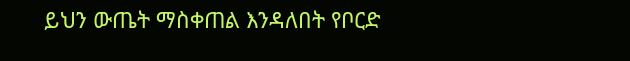ይህን ውጤት ማስቀጠል እንዳለበት የቦርድ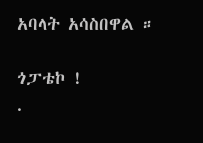አባላት አሳስበዋል ።

ጎፓቴኮ !
.